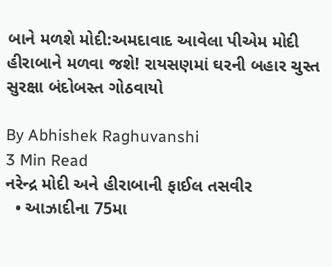બાને મળશે મોદી:અમદાવાદ આવેલા પીએમ મોદી હીરાબાને મળવા જશે! રાયસણમાં ઘરની બહાર ચુસ્ત સુરક્ષા બંદોબસ્ત ગોઠવાયો

By Abhishek Raghuvanshi
3 Min Read
નરેન્દ્ર મોદી અને હીરાબાની ફાઈલ તસવીર
  • આઝાદીના 75મા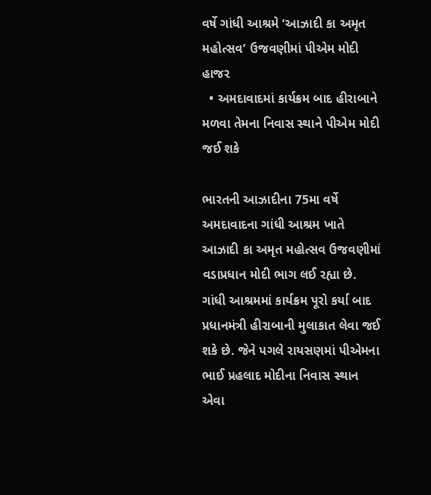વર્ષે ગાંધી આશ્રમે ‘આઝાદી કા અમૃત મહોત્સવ’ ઉજવણીમાં પીએમ મોદી હાજર
  • અમદાવાદમાં કાર્યક્રમ બાદ હીરાબાને મળવા તેમના નિવાસ સ્થાને પીએમ મોદી જઈ શકે

ભારતની આઝાદીના 75મા વર્ષે અમદાવાદના ગાંધી આશ્રમ ખાતે આઝાદી કા અમૃત મહોત્સવ ઉજવણીમાં વડાપ્રધાન મોદી ભાગ લઈ રહ્યા છે. ગાંધી આશ્રમમાં કાર્યક્રમ પૂરો કર્યા બાદ પ્રધાનમંત્રી હીરાબાની મુલાકાત લેવા જઈ શકે છે. જેને પગલે રાયસણમાં પીએમના ભાઈ પ્રહલાદ મોદીના નિવાસ સ્થાન એવા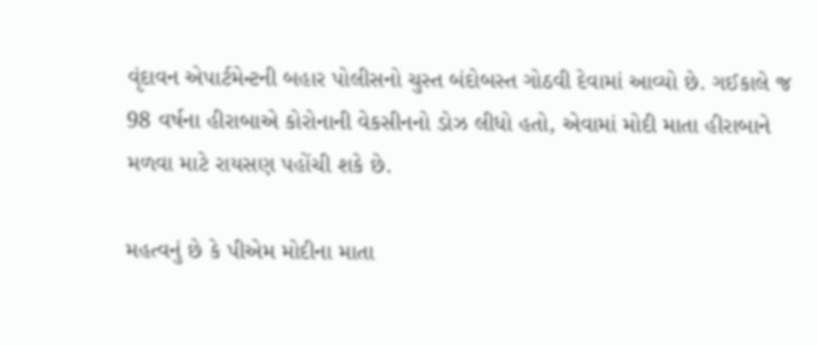વૃંદાવન એપાર્ટમેન્ટની બહાર પોલીસનો ચુસ્ત બંદોબસ્ત ગોઠવી દેવામાં આવ્યો છે. ગઈકાલે જ 98 વર્ષના હીરાબાએ કોરોનાની વેકસીનનો ડોઝ લીધો હતો, એવામાં મોદી માતા હીરાબાને મળવા માટે રાયસણ પહોંચી શકે છે.

મહત્વનું છે કે પીએમ મોદીના માતા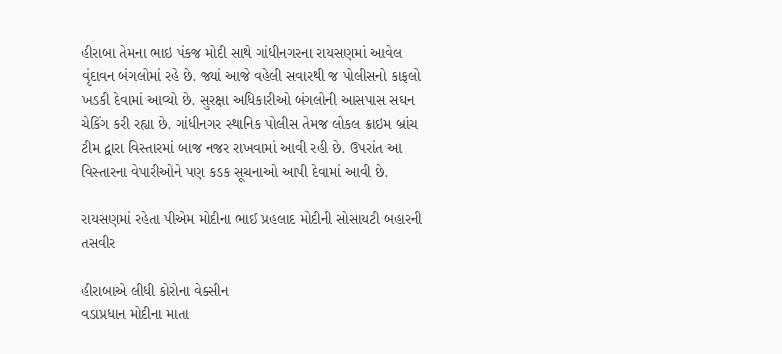હીરાબા તેમના ભાઇ પંકજ મોદી સાથે ગાંધીનગરના રાયસણમાં આવેલ વૃંદાવન બંગલોમાં રહે છે. જ્યાં આજે વહેલી સવારથી જ પોલીસનો કાફલો ખડકી દેવામાં આવ્યો છે. સુરક્ષા અધિકારીઓ બંગલોની આસપાસ સઘન ચેકિંગ કરી રહ્યા છે. ગાંધીનગર સ્થાનિક પોલીસ તેમજ લોકલ ક્રાઇમ બ્રાંચ ટીમ દ્વારા વિસ્તારમાં બાજ નજર રાખવામાં આવી રહી છે. ઉપરાંત આ વિસ્તારના વેપારીઓને પણ કડક સૂચનાઓ આપી દેવામાં આવી છે.

રાયસણમાં રહેતા પીએમ મોદીના ભાઈ પ્રહલાદ મોદીની સોસાયટી બહારની તસવીર

હીરાબાએ લીધી કોરોના વેક્સીન
વડાપ્રધાન મોદીના માતા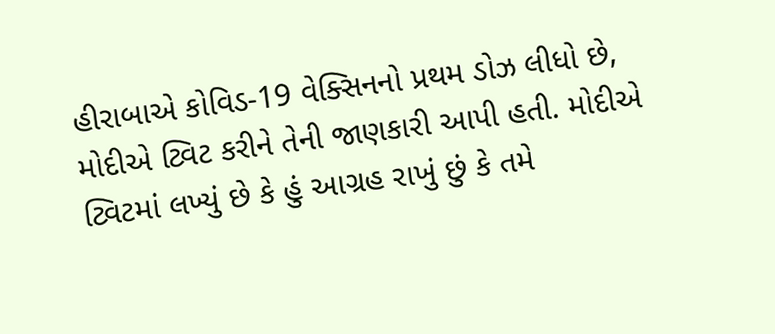હીરાબાએ કોવિડ-19 વેક્સિનનો પ્રથમ ડોઝ લીધો છે, મોદીએ ટ્વિટ કરીને તેની જાણકારી આપી હતી. મોદીએ ટ્વિટમાં લખ્યું છે કે હું આગ્રહ રાખું છું કે તમે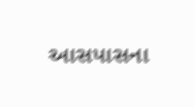આસપાસના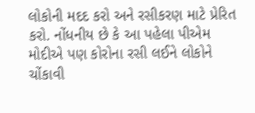લોકોની મદદ કરો અને રસીકરણ માટે પ્રેરિત કરો. નોંધનીય છે કે આ પહેલા પીએમ મોદીએ પણ કોરોના રસી લઈને લોકોને ચોંકાવી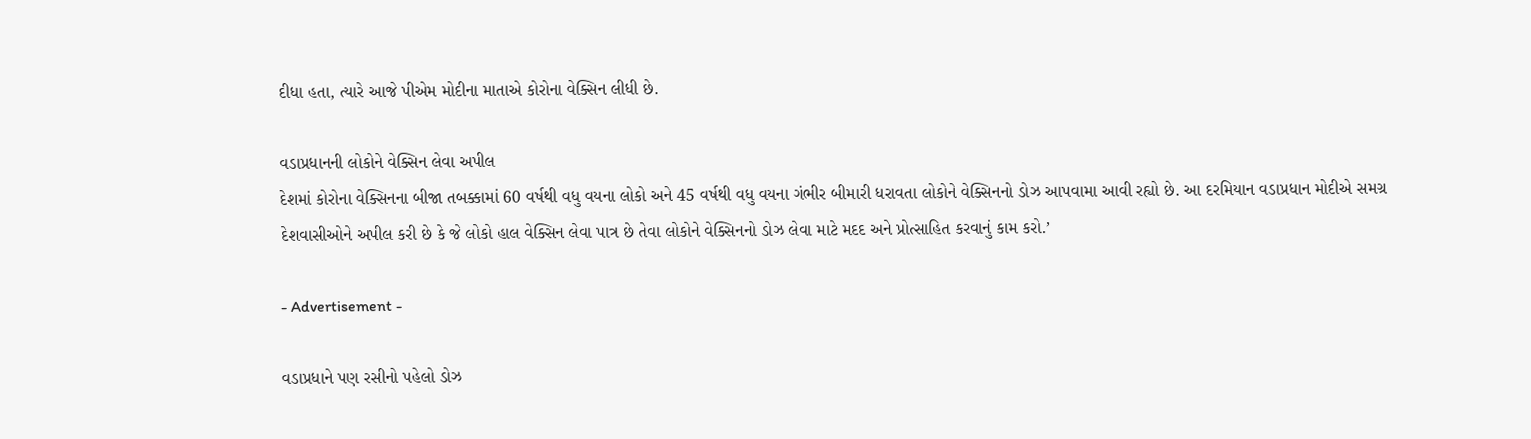દીધા હતા, ત્યારે આજે પીએમ મોદીના માતાએ કોરોના વેક્સિન લીધી છે.

વડાપ્રધાનની લોકોને વેક્સિન લેવા અપીલ
દેશમાં કોરોના વેક્સિનના બીજા તબક્કામાં 60 વર્ષથી વધુ વયના લોકો અને 45 વર્ષથી વધુ વયના ગંભીર બીમારી ધરાવતા લોકોને વેક્સિનનો ડોઝ આપવામા આવી રહ્યો છે. આ દરમિયાન વડાપ્રધાન મોદીએ સમગ્ર દેશવાસીઓને અપીલ કરી છે કે જે લોકો હાલ વેક્સિન લેવા પાત્ર છે તેવા લોકોને વેક્સિનનો ડોઝ લેવા માટે મદદ અને પ્રોત્સાહિત કરવાનું કામ કરો.’

- Advertisement -

વડાપ્રધાને પણ રસીનો પહેલો ડોઝ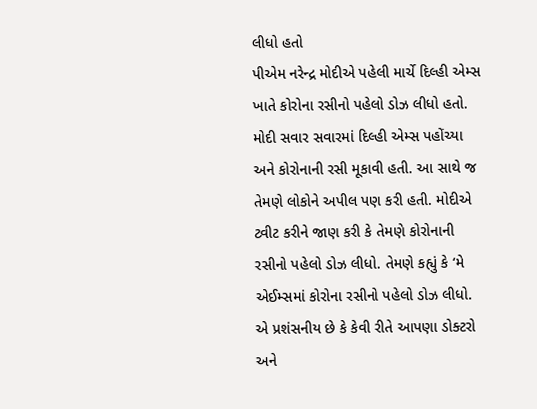લીધો હતો
પીએમ નરેન્દ્ર મોદીએ પહેલી માર્ચે દિલ્હી એમ્સ ખાતે કોરોના રસીનો પહેલો ડોઝ લીધો હતો. મોદી સવાર સવારમાં દિલ્હી એમ્સ પહોંચ્યા અને કોરોનાની રસી મૂકાવી હતી. આ સાથે જ તેમણે લોકોને અપીલ પણ કરી હતી. મોદીએ ટ્વીટ કરીને જાણ કરી કે તેમણે કોરોનાની રસીનો પહેલો ડોઝ લીધો. તેમણે કહ્યું કે ‘મે એઈમ્સમાં કોરોના રસીનો પહેલો ડોઝ લીધો. એ પ્રશંસનીય છે કે કેવી રીતે આપણા ડોક્ટરો અને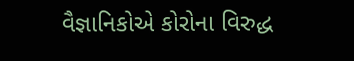વૈજ્ઞાનિકોએ કોરોના વિરુદ્ધ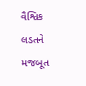વૈશ્વિક લડતને મજબૂત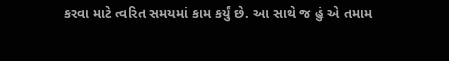કરવા માટે ત્વરિત સમયમાં કામ કર્યું છે. આ સાથે જ હું એ તમામ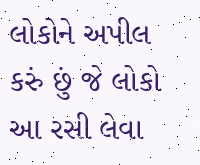લોકોને અપીલ કરું છું જે લોકો આ રસી લેવા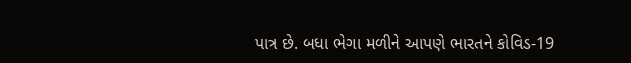પાત્ર છે. બધા ભેગા મળીને આપણે ભારતને કોવિડ-19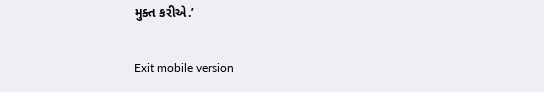મુક્ત કરીએ.’

Exit mobile version